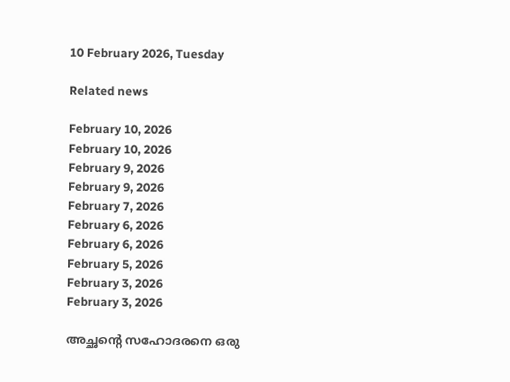10 February 2026, Tuesday

Related news

February 10, 2026
February 10, 2026
February 9, 2026
February 9, 2026
February 7, 2026
February 6, 2026
February 6, 2026
February 5, 2026
February 3, 2026
February 3, 2026

അച്ഛന്റെ സഹോദരനെ ഒരു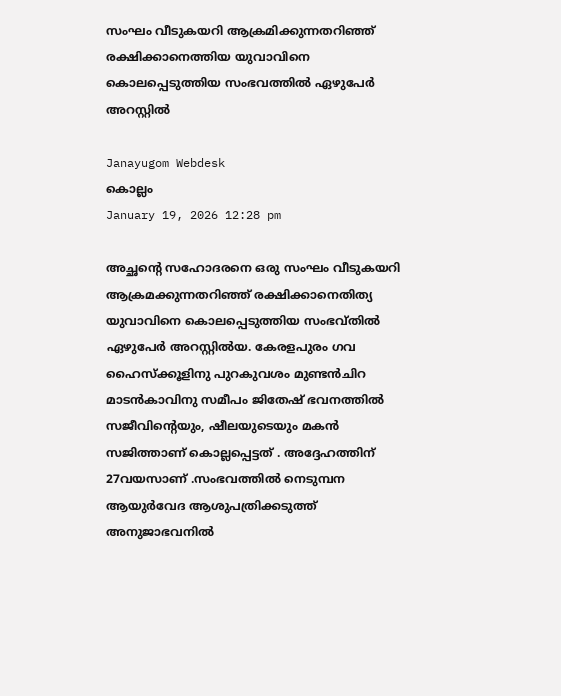സംഘം വീടുകയറി ആക്രമിക്കുന്നതറിഞ്ഞ് രക്ഷിക്കാനെത്തിയ യുവാവിനെ കൊലപ്പെടുത്തിയ സംഭവത്തില്‍ ഏഴുപേര്‍ അറസ്റ്റില്‍

Janayugom Webdesk
കൊല്ലം
January 19, 2026 12:28 pm

അച്ഛന്റെ സഹോദരനെ ഒരു സംഘം വീടുകയറി ആക്രമക്കുന്നതറിഞ്ഞ് രക്ഷിക്കാനെതിത്യ യുവാവിനെ കൊലപ്പെടുത്തിയ സംഭവ്തില്‍ ഏഴുപേര്‍ അറസ്റ്റില്‍യ. കേരളപുരം ഗവ ഹൈസ്ക്കൂളിനു പുറകുവശം മുണ്ടന്‍ചിറ മാടന്‍കാവിനു സമീപം ജിതേഷ് ഭവനത്തില്‍ സജീവിന്റെയും, ഷീലയുടെയും മകന്‍ സജിത്താണ് കൊല്ലപ്പെട്ടത് . അദ്ദേഹത്തിന് 27വയസാണ് .സംഭവത്തിൽ നെടുമ്പന ആയുർവേദ ആശുപത്രിക്കടുത്ത് അനുജാഭവനിൽ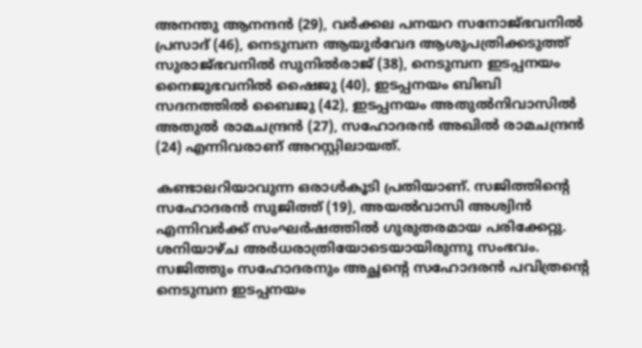അനന്തു ആനന്ദൻ (29), വർക്കല പനയറ സനോജ്ഭവനിൽ പ്രസാദ് (46), നെടുമ്പന ആയുർവേദ ആശുപത്രിക്കടുത്ത് സുരാജ്ഭവനിൽ സുനിൽരാജ് (38), നെടുമ്പന ഇടപ്പനയം നൈജുഭവനിൽ ഷൈജു (40), ഇടപ്പനയം ബിബി സദനത്തിൽ ബൈജു (42), ഇടപ്പനയം അതുൽനിവാസിൽ അതുൽ രാമചന്ദ്രൻ (27), സഹോദരൻ അഖിൽ രാമചന്ദ്രൻ (24) എന്നിവരാണ് അറസ്റ്റിലായത്.

കണ്ടാലറിയാവുന്ന ഒരാൾകൂടി പ്രതിയാണ്. സജിത്തിന്റെ സഹോദരൻ സുജിത്ത് (19), അയൽവാസി അശ്വിൻ എന്നിവർക്ക് സംഘർഷത്തിൽ ഗുരുതരമായ പരിക്കേറ്റു. ശനിയാഴ്ച അർധരാത്രിയോടെയായിരുന്നു സംഭവം. സജിത്തും സഹോദരനും അച്ഛന്റെ സഹോദരൻ പവിത്രന്റെ നെടുമ്പന ഇടപ്പനയം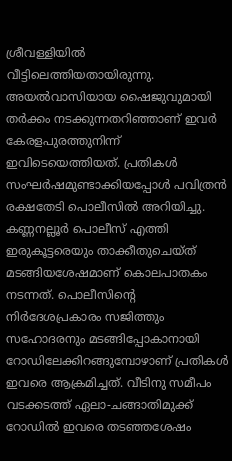ശ്രീവള്ളിയിൽ വീട്ടിലെത്തിയതായിരുന്നു. അയൽവാസിയായ ഷൈജുവുമായി തർക്കം നടക്കുന്നതറിഞ്ഞാണ് ഇവർ കേരളപുരത്തുനിന്ന്‌ ഇവിടെയെത്തിയത്. പ്രതികൾ സംഘർഷമുണ്ടാക്കിയപ്പോൾ പവിത്രൻ രക്ഷതേടി പൊലീസിൽ അറിയിച്ചു. കണ്ണനല്ലൂർ പൊലീസ് എത്തി ഇരുകൂട്ടരെയും താക്കീതുചെയ്ത് മടങ്ങിയശേഷമാണ് കൊലപാതകം നടന്നത്. പൊലീസിന്റെ നിർദേശപ്രകാരം സജിത്തും സഹോദരനും മടങ്ങിപ്പോകാനായി റോഡിലേക്കിറങ്ങുമ്പോഴാണ് പ്രതികൾ ഇവരെ ആക്രമിച്ചത്. വീടിനു സമീപം വടക്കടത്ത് ഏലാ-ചങ്ങാതിമുക്ക് റോഡിൽ ഇവരെ തടഞ്ഞശേഷം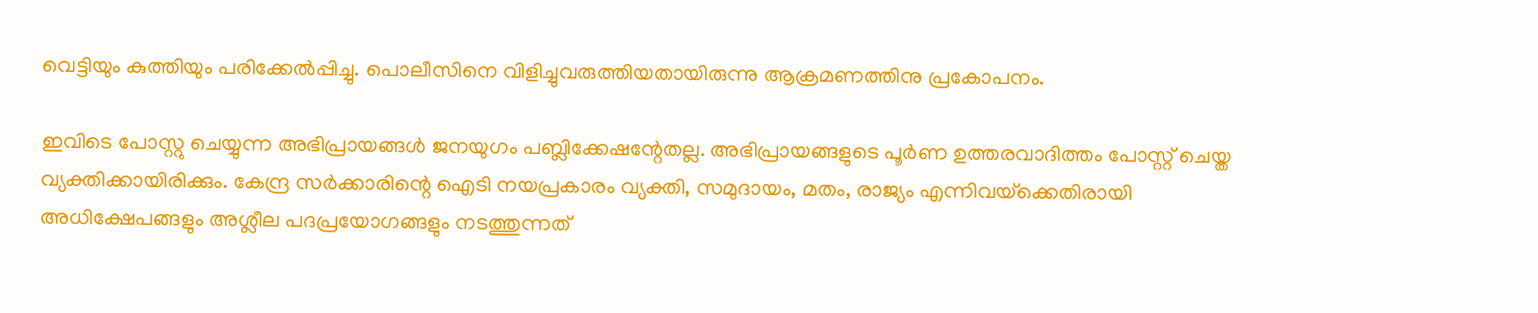വെട്ടിയും കുത്തിയും പരിക്കേൽപ്പിച്ചു. പൊലീസിനെ വിളിച്ചുവരുത്തിയതായിരുന്നു ആക്രമണത്തിനു പ്രകോപനം.

ഇവിടെ പോസ്റ്റു ചെയ്യുന്ന അഭിപ്രായങ്ങള്‍ ജനയുഗം പബ്ലിക്കേഷന്റേതല്ല. അഭിപ്രായങ്ങളുടെ പൂര്‍ണ ഉത്തരവാദിത്തം പോസ്റ്റ് ചെയ്ത വ്യക്തിക്കായിരിക്കും. കേന്ദ്ര സര്‍ക്കാരിന്റെ ഐടി നയപ്രകാരം വ്യക്തി, സമുദായം, മതം, രാജ്യം എന്നിവയ്‌ക്കെതിരായി അധിക്ഷേപങ്ങളും അശ്ലീല പദപ്രയോഗങ്ങളും നടത്തുന്നത്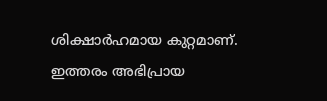ശിക്ഷാര്‍ഹമായ കുറ്റമാണ്. ഇത്തരം അഭിപ്രായ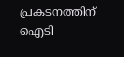പ്രകടനത്തിന് ഐടി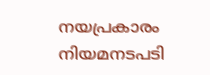നയപ്രകാരം നിയമനടപടി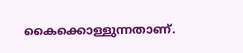കൈക്കൊള്ളുന്നതാണ്.